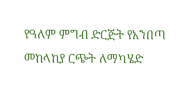የዓለም ምግብ ድርጅት የአንበጣ መከላከያ ርጭት ለማካሄድ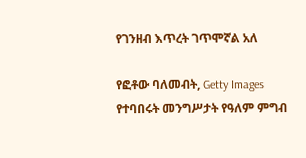የገንዘብ እጥረት ገጥሞኛል አለ

የፎቶው ባለመብት, Getty Images
የተባበሩት መንግሥታት የዓለም ምግብ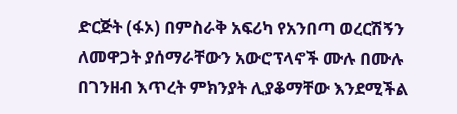ድርጅት (ፋኦ) በምስራቅ አፍሪካ የአንበጣ ወረርሽኝን ለመዋጋት ያሰማራቸውን አውሮፕላኖች ሙሉ በሙሉ በገንዘብ እጥረት ምክንያት ሊያቆማቸው እንደሚችል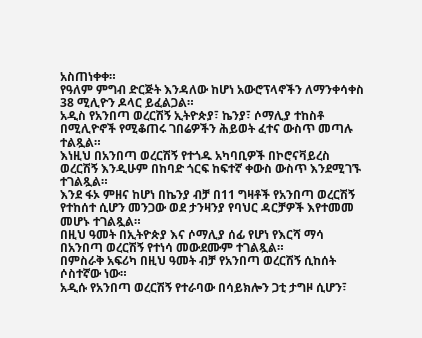አስጠነቀቀ።
የዓለም ምግብ ድርጅት እንዳለው ከሆነ አውሮፕላኖችን ለማንቀሳቀስ 38 ሚሊዮን ዶላር ይፈልጋል።
አዲስ የአንበጣ ወረርሽኝ ኢትዮጵያ፣ ኬንያ፣ ሶማሊያ ተከስቶ በሚሊዮኖች የሚቆጠሩ ገበሬዎችን ሕይወት ፈተና ውስጥ መጣሉ ተልጿል።
እነዚህ በአንበጣ ወረርሽኝ የተጎዱ አካባቢዎች በኮሮናቫይረስ ወረርሽኝ እንዲሁም በከባድ ጎርፍ ከፍተኛ ቀውስ ውስጥ እንደሚገኙ ተገልጿል።
እንደ ፋኦ ምዘና ከሆነ በኬንያ ብቻ በ11 ግዛቶች የአንበጣ ወረርሽኝ የተከሰተ ሲሆን መንጋው ወደ ታንዛንያ የባህር ዳርቻዎች እየተመመ መሆኑ ተገልጿል።
በዚህ ዓመት በኢትዮጵያ እና ሶማሊያ ሰፊ የሆነ የእርሻ ማሳ በአንበጣ ወረርሽኝ የተነሳ መውደሙም ተገልጿል።
በምስራቅ አፍሪካ በዚህ ዓመት ብቻ የአንበጣ ወረርሽኝ ሲከሰት ሶስተኛው ነው።
አዲሱ የአንበጣ ወረርሽኝ የተራባው በሳይክሎን ጋቲ ታግዞ ሲሆን፣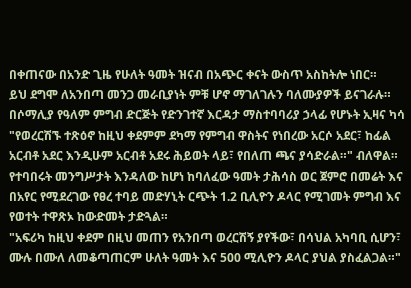በቀጠናው በአንድ ጊዜ የሁለት ዓመት ዝናብ በአጭር ቀናት ውስጥ አስከትሎ ነበር።
ይህ ደግሞ ለአንበጣ መንጋ መራቢያነት ምቹ ሆኖ ማገለገሉን ባለሙያዎች ይናገራሉ።
በሶማሊያ የዓለም ምግብ ድርጅት የድንገተኛ እርዳታ ማስተባባሪያ ኃላፊ የሆኑት ኢዛና ካሳ "የወረርሽኙ ተጽዕኖ ከዚህ ቀደምም ደካማ የምግብ ዋስትና የነበረው አርሶ አደር፣ ከፊል አርብቶ አደር እንዲሁም አርብቶ አደሩ ሕይወት ላይ፣ የበለጠ ጫና ያሳድራል።" ብለዋል።
የተባበሩት መንግሥታት እንዳለው ከሆነ ከባለፈው ዓመት ታሕሳስ ወር ጀምሮ በመሬት እና በአየር የሚደረገው የፀረ ተባይ መድሃኒት ርጭት 1.2 ቢሊዮን ዶላር የሚገመት ምግብ እና የወተት ተዋጽኦ ከውድመት ታድጓል።
"አፍሪካ ከዚህ ቀደም በዚህ መጠን የአንበጣ ወረርሽኝ ያየችው፣ በሳህል አካባቢ ሲሆን፣ ሙሉ በሙለ ለመቆጣጠርም ሁለት ዓመት እና 500 ሚሊዮን ዶላር ያህል ያስፈልጋል።"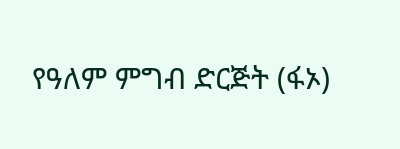የዓለም ምግብ ድርጅት (ፋኦ)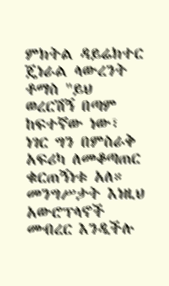ምክትል ዳይሬክተር ጄነራል ላውረንት ቶማስ "ይህ ወረርሽኝ በጣም ከፍተኛው ነው፣ ነገር ግን በምስራቅ አፍሪካ ለመቆጣጠር ቁርጠኝነቱ አለ። መንግሥታት እነዚህ አውሮፕላኖች መብረር እንዲችሉ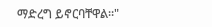ማድረግ ይኖርባቸዋል።"